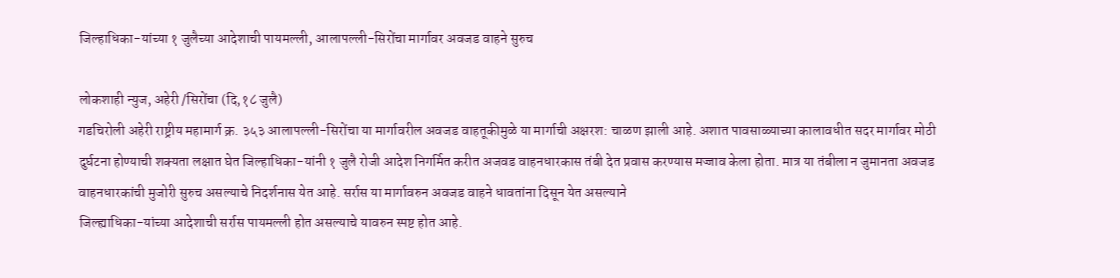जिल्हाधिका-यांच्या १ जुलैच्या आदेशाची पायमल्ली, आलापल्ली-सिरोंचा मार्गावर अवजड वाहने सुरुच

लोकशाही न्युज, अहेरी /सिरोंचा (दि,१८ जुलै)
गडचिरोली अहेरी राष्ट्रीय महामार्ग क्र. ३५३ आलापल्ली-सिरोंचा या मार्गावरील अवजड वाहतूकीमुळे या मार्गाची अक्षरश: चाळण झाली आहे. अशात पावसाळ्याच्या कालावधीत सदर मार्गावर मोठी दुर्घटना होण्याची शक्यता लक्षात घेत जिल्हाधिका-यांनी १ जुलै रोजी आदेश निगर्मित करीत अजवड वाहनधारकास तंबी देत प्रवास करण्यास मज्जाव केला होता. मात्र या तंबीला न जुमानता अवजड वाहनधारकांची मुजोरी सुरुच असल्याचे निदर्शनास येत आहे. सर्रास या मार्गावरुन अवजड वाहने धावतांना दिसून येत असल्याने
जिल्ह्याधिका-यांच्या आदेशाची सर्रास पायमल्ली होत असल्याचे यावरुन स्पष्ट होत आहे.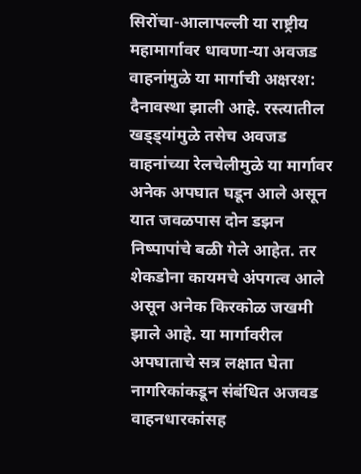सिरोंचा-आलापल्ली या राष्ट्रीय महामार्गावर धावणा-या अवजड वाहनांमुळे या मार्गाची अक्षरश: दैनावस्था झाली आहे. रस्त्यातील खड्ड्यांमुळे तसेच अवजड वाहनांच्या रेलचेलीमुळे या मार्गावर अनेक अपघात घडून आले असून यात जवळपास दोन डझन निष्पापांचे बळी गेले आहेत. तर शेकडोना कायमचे अंपगत्व आले असून अनेक किरकोळ जखमी झाले आहे. या मार्गावरील अपघाताचे सत्र लक्षात घेता नागरिकांकडून संबंधित अजवड वाहनधारकांसह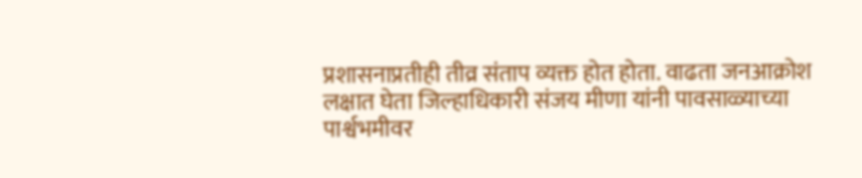प्रशासनाप्रतीही तीव्र संताप व्यक्त होत होता. वाढता जनआक्रोश लक्षात घेता जिल्हाधिकारी संजय मीणा यांनी पावसाळ्याच्या पार्श्वभमीवर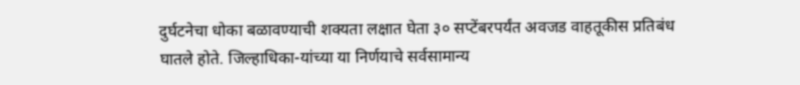दुर्घटनेचा धोका बळावण्याची शक्यता लक्षात घेता ३० सप्टेंबरपर्यंत अवजड वाहतूकीस प्रतिबंध घातले होते. जिल्हाधिका-यांच्या या निर्णयाचे सर्वसामान्य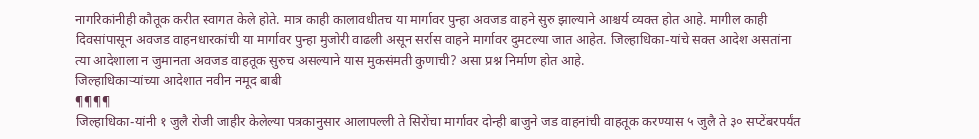नागरिकांनीही कौतूक करीत स्वागत केले होते. मात्र काही कालावधीतच या मार्गावर पुन्हा अवजड वाहने सुरु झाल्याने आश्चर्य व्यक्त होत आहे. मागील काही दिवसांपासून अवजड वाहनधारकांची या मार्गावर पुन्हा मुजोरी वाढली असून सर्रास वाहने मार्गावर दुमटल्या जात आहेत. जिल्हाधिका-यांचे सक्त आदेश असतांना त्या आदेशाला न जुमानता अवजड वाहतूक सुरुच असल्याने यास मुकसंमती कुणाची? असा प्रश्न निर्माण होत आहे.
जिल्हाधिकाऱ्यांच्या आदेशात नवीन नमूद बाबी
¶¶¶¶
जिल्हाधिका-यांनी १ जुलै रोजी जाहीर केलेल्या पत्रकानुसार आलापल्ली ते सिरोंचा मार्गावर दोन्ही बाजुने जड वाहनांची वाहतूक करण्यास ५ जुलै ते ३० सप्टेंबरपर्यंत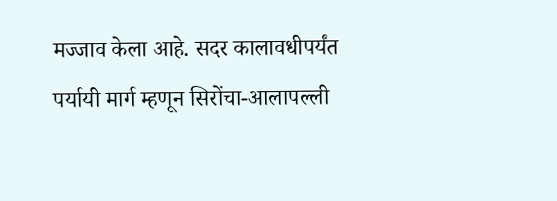मज्जाव केला आहे. सदर कालावधीपर्यंत पर्यायी मार्ग म्हणून सिरोंचा-आलापल्ली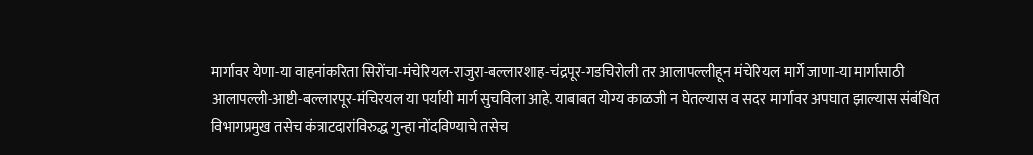मार्गावर येणा-या वाहनांकरिता सिरोंचा-मंचेरियल-राजुरा-बल्लारशाह-चंद्रपूर-गडचिरोली तर आलापल्लीहून मंचेरियल मार्गे जाणा-या मार्गासाठी आलापल्ली-आष्टी-बल्लारपूर-मंचिरयल या पर्यायी मार्ग सुचविला आहे. याबाबत योग्य काळजी न घेतल्यास व सदर मार्गावर अपघात झाल्यास संबंधित विभागप्रमुख तसेच कंत्राटदारांविरुद्ध गुन्हा नोंदविण्याचे तसेच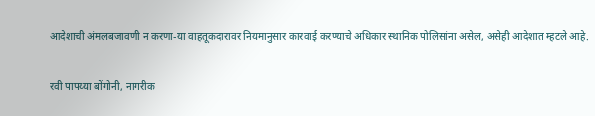आदेशाची अंमलबजावणी न करणा-या वाहतूकदारावर नियमानुसार कारवाई करण्याचे अधिकार स्थानिक पोलिसांना असेल, असेही आदेशात म्हटले आहे.

रवी पापय्या बोंगोनी, नागरीक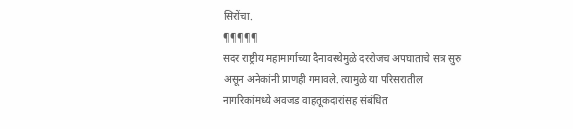सिरोंचा.
¶¶¶¶¶
सदर राष्ट्रीय महामार्गाच्या दैनावस्थेमुळे दररोजच अपघाताचे सत्र सुरु असून अनेकांनी प्राणही गमावले. त्यामुळे या परिसरातील नागरिकांमध्ये अवजड वाहतूकदारांसह संबंधित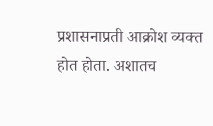प्रशासनाप्रती आक्रोश व्यक्त होत होता. अशातच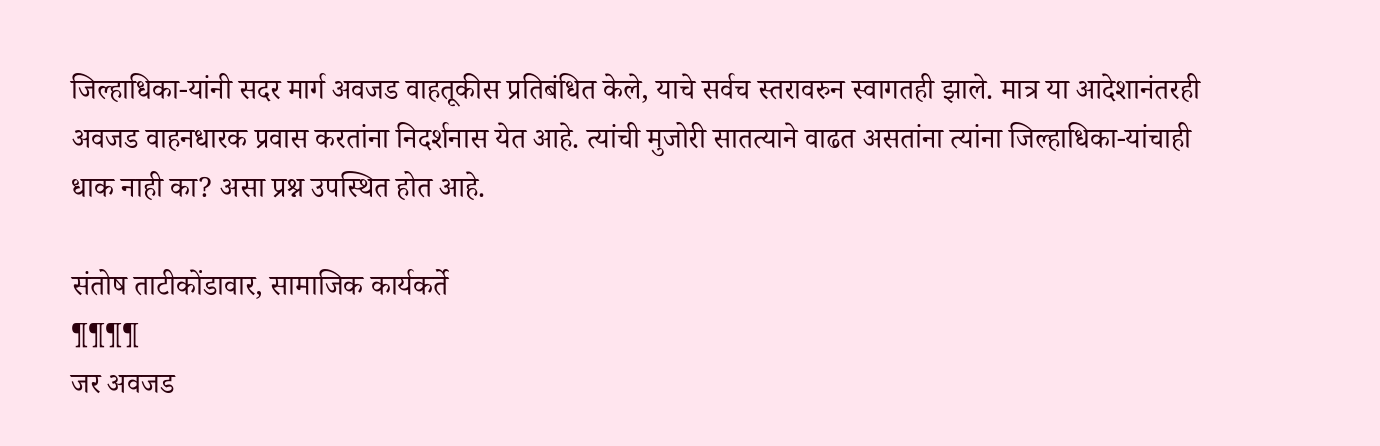जिल्हाधिका-यांनी सदर मार्ग अवजड वाहतूकीस प्रतिबंधित केले, याचे सर्वच स्तरावरुन स्वागतही झाले. मात्र या आदेशानंतरही अवजड वाहनधारक प्रवास करतांना निदर्शनास येत आहे. त्यांची मुजोरी सातत्याने वाढत असतांना त्यांना जिल्हाधिका-यांचाही धाक नाही का? असा प्रश्न उपस्थित होत आहे.

संतोष ताटीकोंडावार, सामाजिक कार्यकर्ते
¶¶¶¶
जर अवजड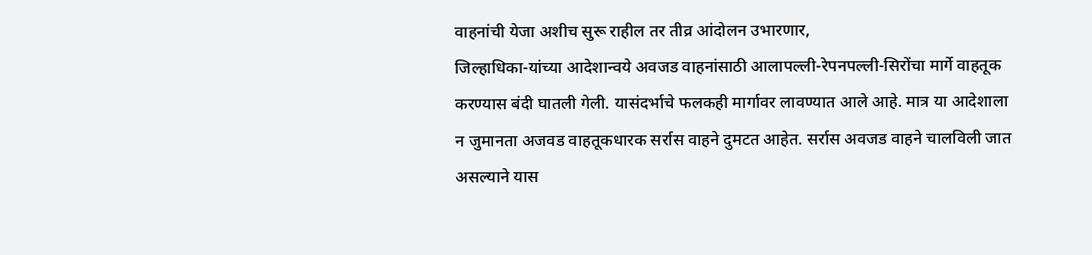वाहनांची येजा अशीच सुरू राहील तर तीव्र आंदोलन उभारणार,
जिल्हाधिका-यांच्या आदेशान्वये अवजड वाहनांसाठी आलापल्ली-रेपनपल्ली-सिरोंचा मार्गे वाहतूक करण्यास बंदी घातली गेली. यासंदर्भाचे फलकही मार्गावर लावण्यात आले आहे. मात्र या आदेशाला न जुमानता अजवड वाहतूकधारक सर्रास वाहने दुमटत आहेत. सर्रास अवजड वाहने चालविली जात असल्याने यास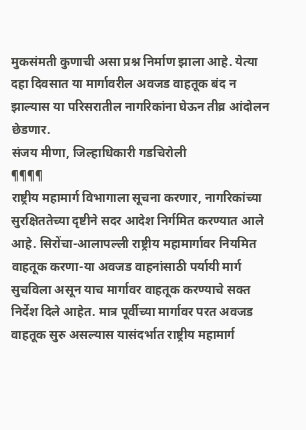मुकसंमती कुणाची असा प्रश्न निर्माण झाला आहे. येत्या दहा दिवसात या मार्गावरील अवजड वाहतूक बंद न झाल्यास या परिसरातील नागरिकांना घेऊन तीव्र आंदोलन छेडणार.
संजय मीणा, जिल्हाधिकारी गडचिरोली
¶¶¶¶
राष्ट्रीय महामार्ग विभागाला सूचना करणार, नागरिकांच्या सुरक्षिततेच्या दृष्टीने सदर आदेश निर्गमित करण्यात आले आहे. सिरोंचा-आलापल्ली राष्ट्रीय महामार्गावर नियमित वाहतूक करणा-या अवजड वाहनांसाठी पर्यायी मार्ग सुचविला असून याच मार्गावर वाहतूक करण्याचे सक्त निर्देश दिले आहेत. मात्र पूर्वीच्या मार्गावर परत अवजड वाहतूक सुरु असल्यास यासंदर्भात राष्ट्रीय महामार्ग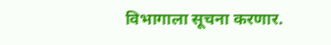विभागाला सूचना करणार.